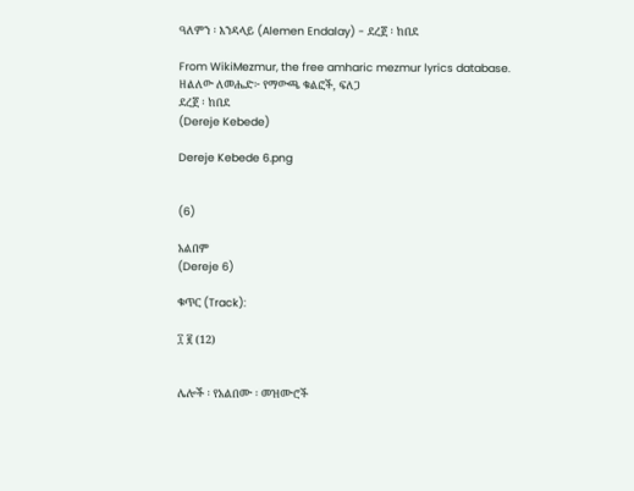ዓለምን ፡ እንዳላይ (Alemen Endalay) - ደረጀ ፡ ከበደ

From WikiMezmur, the free amharic mezmur lyrics database.
ዘልለው ለመሔድ፦ የማውጫ ቁልፎች, ፍለጋ
ደረጀ ፡ ከበደ
(Dereje Kebede)

Dereje Kebede 6.png


(6)

አልበም
(Dereje 6)

ቁጥር (Track):

፲ ፪ (12)


ሌሎች ፡ የአልበሙ ፡ መዝሙሮች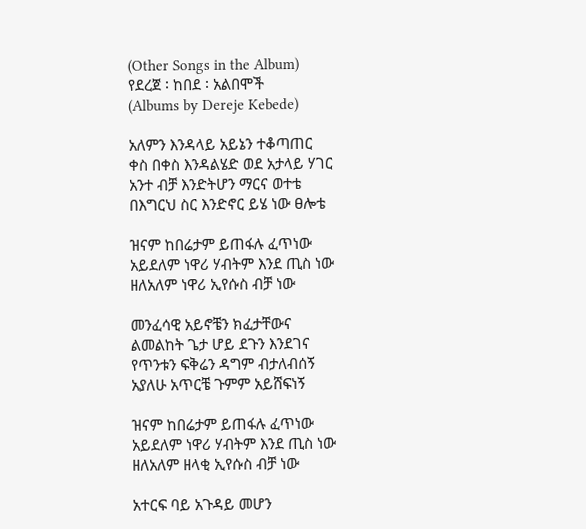(Other Songs in the Album)
የደረጀ ፡ ከበደ ፡ አልበሞች
(Albums by Dereje Kebede)

አለምን እንዳላይ አይኔን ተቆጣጠር
ቀስ በቀስ እንዳልሄድ ወደ አታላይ ሃገር
አንተ ብቻ እንድትሆን ማርና ወተቴ
በእግርህ ስር እንድኖር ይሄ ነው ፀሎቴ

ዝናም ከበሬታም ይጠፋሉ ፈጥነው
አይደለም ነዋሪ ሃብትም እንደ ጢስ ነው
ዘለአለም ነዋሪ ኢየሱስ ብቻ ነው

መንፈሳዊ አይኖቼን ክፈታቸውና
ልመልከት ጌታ ሆይ ደጉን እንደገና
የጥንቱን ፍቅሬን ዳግም ብታለብሰኝ
አያለሁ አጥርቼ ጉምም አይሸፍነኝ

ዝናም ከበሬታም ይጠፋሉ ፈጥነው
አይደለም ነዋሪ ሃብትም እንደ ጢስ ነው
ዘለአለም ዘላቂ ኢየሱስ ብቻ ነው

አተርፍ ባይ አጉዳይ መሆን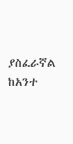ያስፈራኛል
ከአንተ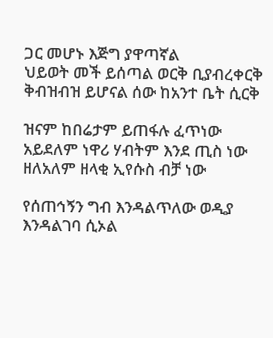ጋር መሆኑ እጅግ ያዋጣኛል
ህይወት መች ይሰጣል ወርቅ ቢያብረቀርቅ
ቅብዝብዝ ይሆናል ሰው ከአንተ ቤት ሲርቅ

ዝናም ከበሬታም ይጠፋሉ ፈጥነው
አይደለም ነዋሪ ሃብትም እንደ ጢስ ነው
ዘለአለም ዘላቂ ኢየሱስ ብቻ ነው

የሰጠኅኝን ግብ እንዳልጥለው ወዲያ
እንዳልገባ ሲኦል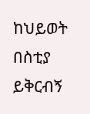ከህይወት በስቲያ
ይቅርብኝ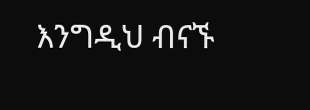እንግዲህ ብናኙ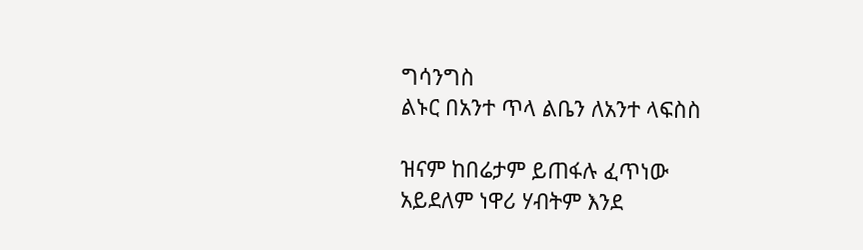ግሳንግስ
ልኑር በአንተ ጥላ ልቤን ለአንተ ላፍስስ

ዝናም ከበሬታም ይጠፋሉ ፈጥነው
አይደለም ነዋሪ ሃብትም እንደ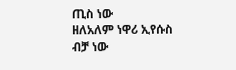ጢስ ነው
ዘለአለም ነዋሪ ኢየሱስ ብቻ ነው